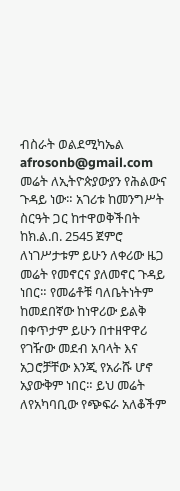ብስራት ወልደሚካኤል
afrosonb@gmail.com
መሬት ለኢትዮጵያውያን የሕልውና ጉዳይ ነው። አገሪቱ ከመንግሥት ስርዓት ጋር ከተዋወቅችበት ከክ.ል.በ. 2545 ጀምሮ ለነገሥታቱም ይሁን ለቀሪው ዜጋ መሬት የመኖርና ያለመኖር ጉዳይ ነበር። የመሬቶቹ ባለቤትነትም ከመደበኛው ከነዋሪው ይልቅ በቀጥታም ይሁን በተዘዋዋሪ የገዥው መደብ አባላት እና አጋሮቻቸው እንጂ የአራሹ ሆኖ አያውቅም ነበር። ይህ መሬት ለየአካባቢው የጭፍራ አለቆችም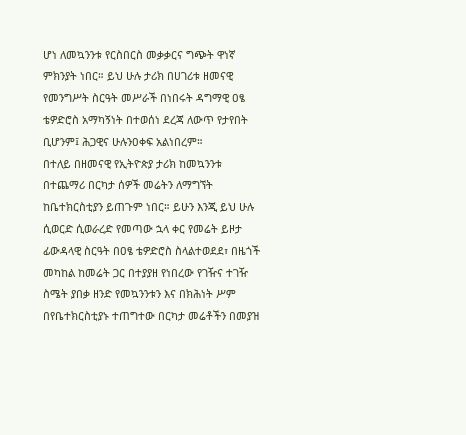ሆነ ለመኳንንቱ የርስበርስ መቃቃርና ግጭት ዋነኛ ምክንያት ነበር። ይህ ሁሉ ታሪክ በሀገሪቱ ዘመናዊ የመንግሥት ስርዓት መሥራች በነበሩት ዳግማዊ ዐፄ ቴዎድሮስ አማካኝነት በተወሰነ ደረጃ ለውጥ የታየበት ቢሆንም፤ ሕጋዊና ሁሉንዐቀፍ አልነበረም።
በተለይ በዘመናዊ የኢትዮጵያ ታሪክ ከመኳንንቱ በተጨማሪ በርካታ ሰዎች መሬትን ለማግኘት ከቤተክርስቲያን ይጠጉም ነበር። ይሁን እንጂ ይህ ሁሉ ሲወርድ ሲወራረድ የመጣው ኋላ ቀር የመሬት ይዞታ ፊውዳላዊ ስርዓት በዐፄ ቴዎድሮስ ስላልተወደደ፣ በዜጎች መካከል ከመሬት ጋር በተያያዘ የነበረው የገዥና ተገዥ ስሜት ያበቃ ዘንድ የመኳንንቱን እና በክሕነት ሥም በየቤተክርስቲያኑ ተጠግተው በርካታ መሬቶችን በመያዝ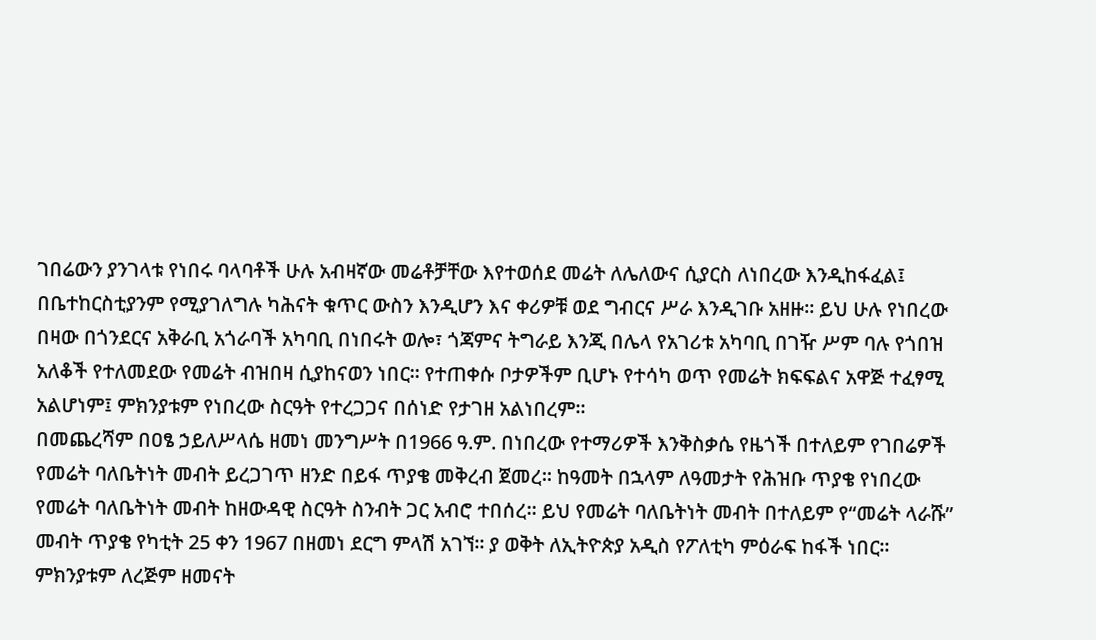ገበሬውን ያንገላቱ የነበሩ ባላባቶች ሁሉ አብዛኛው መሬቶቻቸው እየተወሰደ መሬት ለሌለውና ሲያርስ ለነበረው እንዲከፋፈል፤ በቤተከርስቲያንም የሚያገለግሉ ካሕናት ቁጥር ውስን እንዲሆን እና ቀሪዎቹ ወደ ግብርና ሥራ እንዲገቡ አዘዙ። ይህ ሁሉ የነበረው በዛው በጎንደርና አቅራቢ አጎራባች አካባቢ በነበሩት ወሎ፣ ጎጃምና ትግራይ እንጂ በሌላ የአገሪቱ አካባቢ በገዥ ሥም ባሉ የጎበዝ አለቆች የተለመደው የመሬት ብዝበዛ ሲያከናወን ነበር። የተጠቀሱ ቦታዎችም ቢሆኑ የተሳካ ወጥ የመሬት ክፍፍልና አዋጅ ተፈፃሚ አልሆነም፤ ምክንያቱም የነበረው ስርዓት የተረጋጋና በሰነድ የታገዘ አልነበረም።
በመጨረሻም በዐፄ ኃይለሥላሴ ዘመነ መንግሥት በ1966 ዓ.ም. በነበረው የተማሪዎች እንቅስቃሴ የዜጎች በተለይም የገበሬዎች የመሬት ባለቤትነት መብት ይረጋገጥ ዘንድ በይፋ ጥያቄ መቅረብ ጀመረ። ከዓመት በኋላም ለዓመታት የሕዝቡ ጥያቄ የነበረው የመሬት ባለቤትነት መብት ከዘውዳዊ ስርዓት ስንብት ጋር አብሮ ተበሰረ። ይህ የመሬት ባለቤትነት መብት በተለይም የ“መሬት ላራሹ” መብት ጥያቄ የካቲት 25 ቀን 1967 በዘመነ ደርግ ምላሽ አገኘ። ያ ወቅት ለኢትዮጵያ አዲስ የፖለቲካ ምዕራፍ ከፋች ነበር። ምክንያቱም ለረጅም ዘመናት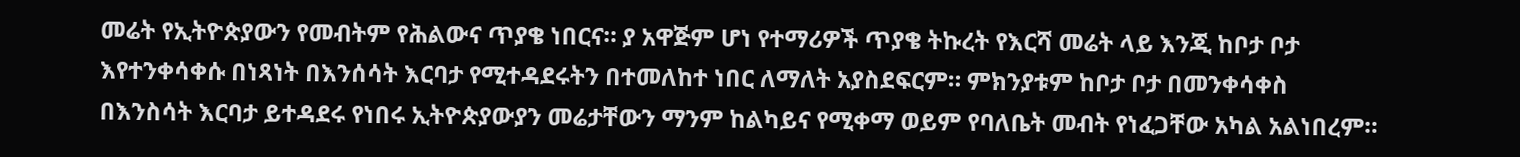መሬት የኢትዮጵያውን የመብትም የሕልውና ጥያቄ ነበርና። ያ አዋጅም ሆነ የተማሪዎች ጥያቄ ትኩረት የእርሻ መሬት ላይ እንጂ ከቦታ ቦታ እየተንቀሳቀሱ በነጻነት በእንሰሳት እርባታ የሚተዳደሩትን በተመለከተ ነበር ለማለት አያስደፍርም። ምክንያቱም ከቦታ ቦታ በመንቀሳቀስ በእንስሳት እርባታ ይተዳደሩ የነበሩ ኢትዮጵያውያን መሬታቸውን ማንም ከልካይና የሚቀማ ወይም የባለቤት መብት የነፈጋቸው አካል አልነበረም።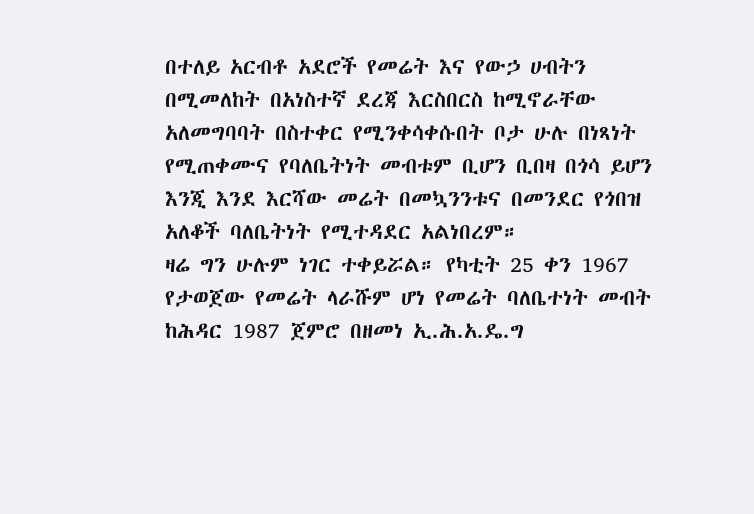በተለይ አርብቶ አደሮች የመሬት እና የውኃ ሀብትን በሚመለከት በአነስተኛ ደረጃ እርስበርስ ከሚኖራቸው አለመግባባት በስተቀር የሚንቀሳቀሱበት ቦታ ሁሉ በነጻነት የሚጠቀሙና የባለቤትነት መብቱም ቢሆን ቢበዛ በጎሳ ይሆን እንጂ እንደ እርሻው መሬት በመኳንንቱና በመንደር የጎበዝ አለቆች ባለቤትነት የሚተዳደር አልነበረም።
ዛሬ ግን ሁሉም ነገር ተቀይሯል። የካቲት 25 ቀን 1967 የታወጀው የመሬት ላራሹም ሆነ የመሬት ባለቤተነት መብት ከሕዳር 1987 ጀምሮ በዘመነ ኢ.ሕ.አ.ዴ.ግ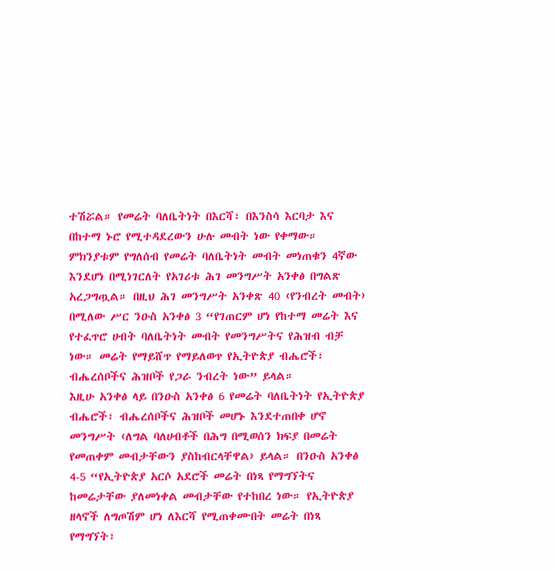ተሽሯል። የመሬት ባለቤትነት በእርሻ፣ በእንስሳ እርባታ እና በከተማ ኑሮ የሚተዳደረውን ሁሉ መብት ነው የቀማው። ምክንያቱም የግለሰብ የመሬት ባለቤትነት መብት መነጠቁን 4ኛው እንደሆነ በሚነገርለት የአገሪቱ ሕገ መንግሥት አንቀፅ በግልጽ አረጋግጧል። በዚህ ሕገ መንግሥት አንቀጽ 40 ‹የንብረት መብት› በሚለው ሥር ንዑስ አንቀፅ 3 “የገጠርም ሆነ የከተማ መሬት እና የተፈጥሮ ሀብት ባለቤትነት መብት የመንግሥትና የሕዝብ ብቻ ነው። መሬት የማይሸጥ የማይለወጥ የኢትዮጵያ ብሔሮች፣ ብሔረሰቦችና ሕዝቦች የጋራ ንብረት ነው” ይላል።
እዚሁ አንቀፅ ላይ በንዑስ አንቀፅ 6 የመሬት ባለቤትነት የኢትዮጵያ ብሔሮች፣ ብሔረሰቦችና ሕዝቦች መሆኑ እንደተጠበቀ ሆኖ መንግሥት ‹ለግል ባለሀብቶች በሕግ በሚወሰን ክፍያ በመሬት የመጠቀም መብታቸውን ያስከብርላቸዋል› ይላል። በንዑስ አንቀፅ 4-5 “የኢትዮጵያ አርሶ አደሮች መሬት በነጻ የማግኘትና ከመሬታቸው ያለመነቀል መብታቸው የተከበረ ነው። የኢትዮጵያ ዘላኖች ለግጦሽም ሆነ ለእርሻ የሚጠቀሙበት መሬት በነጻ የማግኘት፣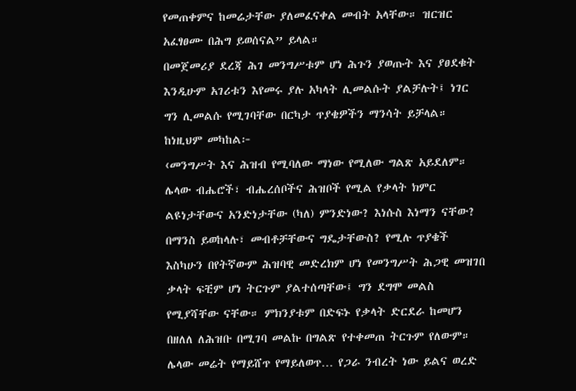የመጠቀምና ከመሬታቸው ያለመፈናቀል መብት አላቸው። ዝርዝር አፈፃፀሙ በሕግ ይወሰናል” ይላል።
በመጀመሪያ ደረጃ ሕገ መንግሥቱም ሆነ ሕጉን ያወጡት እና ያፀደቁት እንዲሁም አገሪቱን እየመሩ ያሉ አካላት ሊመልሱት ያልቻሉት፤ ነገር ግን ሊመልሱ የሚገባቸው በርካታ ጥያቄዎችን ማንሳት ይቻላል። ከነዚህም መካከል፦
‹መንግሥት እና ሕዝብ የሚባለው ማነው የሚለው ግልጽ አይደለም። ሌላው ብሔሮች፣ ብሔረሰቦችና ሕዝቦች የሚል የቃላት ክምር ልዩነታቸውና አንድነታቸው (ካለ) ምንድነው? እነሱስ እነማን ናቸው? በማንስ ይወከላሉ፣ መብቶቻቸውና ግዴታቸውስ? የሚሉ ጥያቄች እስካሁን በየትኛውም ሕዝባዊ መድረክም ሆነ የመንግሥት ሕጋዊ መዝገበ ቃላት ፍቺም ሆነ ትርጉም ያልተሰጣቸው፤ ግን ደግሞ መልስ የሚያሻቸው ናቸው። ምክንያቱም በድፍኑ የቃላት ድርደራ ከመሆን በዘለለ ለሕዝቡ በሚገባ መልኩ በግልጽ የተቀመጠ ትርጉም የለውም።
ሌላው መሬት የማይሸጥ የማይለወጥ… የጋራ ንብረት ነው ይልና ወረድ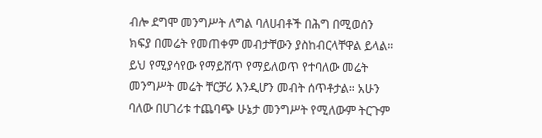ብሎ ደግሞ መንግሥት ለግል ባለሀብቶች በሕግ በሚወሰን ክፍያ በመሬት የመጠቀም መብታቸውን ያስከብርላቸዋል ይላል። ይህ የሚያሳየው የማይሸጥ የማይለወጥ የተባለው መሬት መንግሥት መሬት ቸርቻሪ እንዲሆን መብት ሰጥቶታል። አሁን ባለው በሀገሪቱ ተጨባጭ ሁኔታ መንግሥት የሚለውም ትርጉም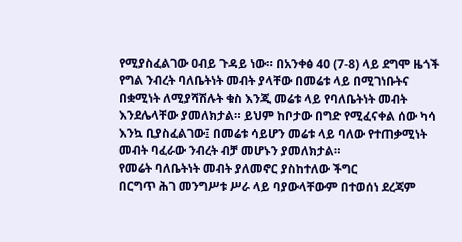የሚያስፈልገው ዐብይ ጉዳይ ነው። በአንቀፅ 40 (7-8) ላይ ደግሞ ዜጎች የግል ንብረት ባለቤትነት መብት ያላቸው በመሬቱ ላይ በሚገነቡትና በቋሚነት ለሚያሻሽሉት ቁስ እንጂ መሬቱ ላይ የባለቤትነት መብት እንደሌላቸው ያመለክታል። ይህም ከቦታው በግድ የሚፈናቀል ሰው ካሳ እንኳ ቢያስፈልገው፤ በመሬቱ ሳይሆን መሬቱ ላይ ባለው የተጠቃሚነት መብት ባፈራው ንብረት ብቻ መሆኑን ያመለክታል።
የመሬት ባለቤትነት መብት ያለመኖር ያስከተለው ችግር
በርግጥ ሕገ መንግሥቱ ሥራ ላይ ባያውላቸውም በተወሰነ ደረጃም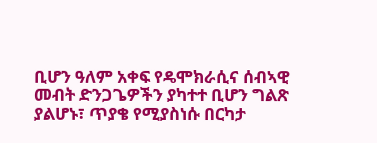ቢሆን ዓለም አቀፍ የዴሞክራሲና ሰብኣዊ መብት ድንጋጌዎችን ያካተተ ቢሆን ግልጽ ያልሆኑ፣ ጥያቄ የሚያስነሱ በርካታ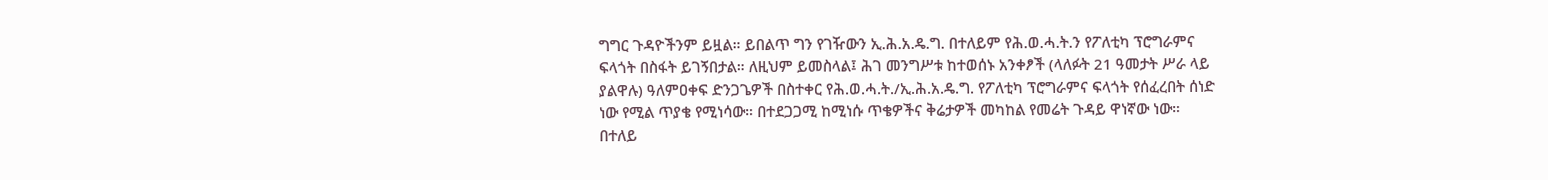ግግር ጉዳዮችንም ይዟል። ይበልጥ ግን የገዥውን ኢ.ሕ.አ.ዴ.ግ. በተለይም የሕ.ወ.ሓ.ት.ን የፖለቲካ ፕሮግራምና ፍላጎት በስፋት ይገኝበታል። ለዚህም ይመስላል፤ ሕገ መንግሥቱ ከተወሰኑ አንቀፆች (ላለፉት 21 ዓመታት ሥራ ላይ ያልዋሉ) ዓለምዐቀፍ ድንጋጌዎች በስተቀር የሕ.ወ.ሓ.ት./ኢ.ሕ.አ.ዴ.ግ. የፖለቲካ ፕሮግራምና ፍላጎት የሰፈረበት ሰነድ ነው የሚል ጥያቄ የሚነሳው። በተደጋጋሚ ከሚነሱ ጥቄዎችና ቅሬታዎች መካከል የመሬት ጉዳይ ዋነኛው ነው።
በተለይ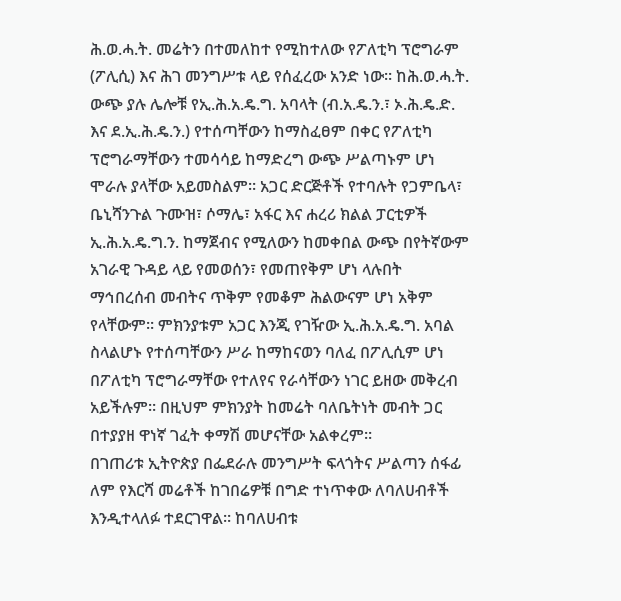ሕ.ወ.ሓ.ት. መሬትን በተመለከተ የሚከተለው የፖለቲካ ፕሮግራም (ፖሊሲ) እና ሕገ መንግሥቱ ላይ የሰፈረው አንድ ነው። ከሕ.ወ.ሓ.ት. ውጭ ያሉ ሌሎቹ የኢ.ሕ.አ.ዴ.ግ. አባላት (ብ.አ.ዴ.ን.፣ ኦ.ሕ.ዴ.ድ. እና ደ.ኢ.ሕ.ዴ.ን.) የተሰጣቸውን ከማስፈፀም በቀር የፖለቲካ ፕሮግራማቸውን ተመሳሳይ ከማድረግ ውጭ ሥልጣኑም ሆነ ሞራሉ ያላቸው አይመስልም። አጋር ድርጅቶች የተባሉት የጋምቤላ፣ ቤኒሻንጉል ጉሙዝ፣ ሶማሌ፣ አፋር እና ሐረሪ ክልል ፓርቲዎች ኢ.ሕ.አ.ዴ.ግ.ን. ከማጀብና የሚለውን ከመቀበል ውጭ በየትኛውም አገራዊ ጉዳይ ላይ የመወሰን፣ የመጠየቅም ሆነ ላሉበት ማኅበረሰብ መብትና ጥቅም የመቆም ሕልውናም ሆነ አቅም የላቸውም። ምክንያቱም አጋር እንጂ የገዥው ኢ.ሕ.አ.ዴ.ግ. አባል ስላልሆኑ የተሰጣቸውን ሥራ ከማከናወን ባለፈ በፖሊሲም ሆነ በፖለቲካ ፕሮግራማቸው የተለየና የራሳቸውን ነገር ይዘው መቅረብ አይችሉም። በዚህም ምክንያት ከመሬት ባለቤትነት መብት ጋር በተያያዘ ዋነኛ ገፈት ቀማሽ መሆናቸው አልቀረም።
በገጠሪቱ ኢትዮጵያ በፌደራሉ መንግሥት ፍላጎትና ሥልጣን ሰፋፊ ለም የእርሻ መሬቶች ከገበሬዎቹ በግድ ተነጥቀው ለባለሀብቶች እንዲተላለፉ ተደርገዋል። ከባለሀብቱ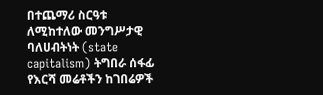በተጨማሪ ስርዓቱ ለሚከተለው መንግሥታዊ ባለሀብትነት (state capitalism) ትግበራ ሰፋፊ የእርሻ መሬቶችን ከገበሬዎች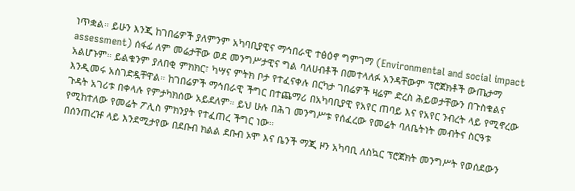ነጥቋል። ይሁን እንጂ ከገበሬዎች ያለምንም አካባቢያዊና ማኅበራዊ ተፅዕኖ ግምገማ (Environmental and social impact assessment) ሰፋፊ ለም መሬታቸው ወደ መንግሥታዊና ግል ባለሀብቶች በመተላለፉ አንዳቸውም ፕሮጀክቶች ውጤታማ አልሆኑም። ይልቁንም ያለበቂ ምክክር፣ ካሣና ምትክ ቦታ የተፈናቀሉ በርካታ ገበሬዎች ዛሬም ድረስ ሕይወታቸውን በጉስቁልና እንዲመሩ አስገድዷቸዋል። ከገበሬዎች ማኅበራዊ ችግር በተጨማሪ በአካባቢያዊ የአየር ጠባይ እና የአየር ንብረት ላይ የሚኖረው ጉዳት አገሪቱ በቀላሉ የምታካክሰው አይደለም። ይህ ሁሉ በሕገ መንግሥቱ የሰፈረው የመሬት ባለቤትነት መብትና ስርዓቱ የሚከተለው የመሬት ፖሊስ ምክንያት የተፈጠረ ችግር ነው።
በሰንጠረዡ ላይ እንደሚታየው በደቡብ ክልል ደቡብ ኦሞ እና ቤንች ማጂ ዞን አካባቢ ለስኳር ፕሮጀክት መንግሥት የወሰደውን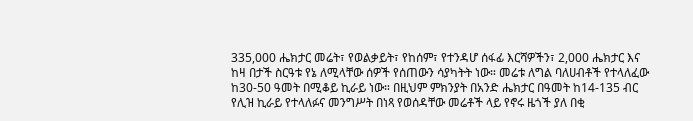335,000 ሔክታር መሬት፣ የወልቃይት፣ የከሰም፣ የተንዳሆ ሰፋፊ እርሻዎችን፣ 2,000 ሔክታር እና ከዛ በታች ስርዓቱ የኔ ለሚላቸው ሰዎች የሰጠውን ሳያካትት ነው። መሬቱ ለግል ባለሀብቶች የተላለፈው ከ30-50 ዓመት በሚቆይ ኪራይ ነው። በዚህም ምክንያት በአንድ ሔክታር በዓመት ከ14-135 ብር የሊዝ ኪራይ የተላለፉና መንግሥት በነጻ የወሰዳቸው መሬቶች ላይ የኖሩ ዜጎች ያለ በቂ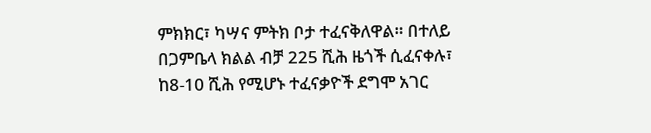ምክክር፣ ካሣና ምትክ ቦታ ተፈናቅለዋል። በተለይ በጋምቤላ ክልል ብቻ 225 ሺሕ ዜጎች ሲፈናቀሉ፣ ከ8-10 ሺሕ የሚሆኑ ተፈናቃዮች ደግሞ አገር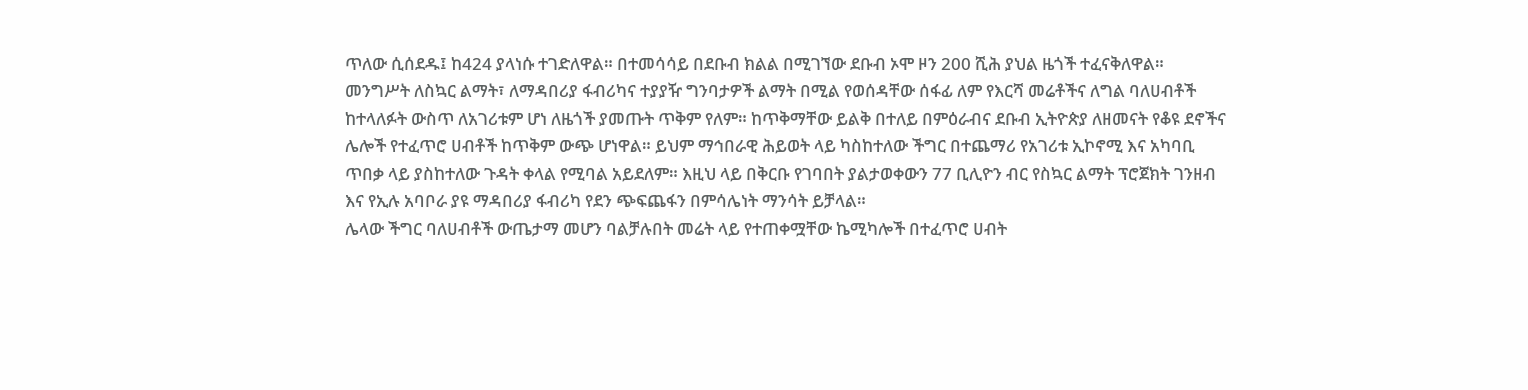ጥለው ሲሰደዱ፤ ከ424 ያላነሱ ተገድለዋል። በተመሳሳይ በደቡብ ክልል በሚገኘው ደቡብ ኦሞ ዞን 200 ሺሕ ያህል ዜጎች ተፈናቅለዋል።
መንግሥት ለስኳር ልማት፣ ለማዳበሪያ ፋብሪካና ተያያዥ ግንባታዎች ልማት በሚል የወሰዳቸው ሰፋፊ ለም የእርሻ መሬቶችና ለግል ባለሀብቶች ከተላለፉት ውስጥ ለአገሪቱም ሆነ ለዜጎች ያመጡት ጥቅም የለም። ከጥቅማቸው ይልቅ በተለይ በምዕራብና ደቡብ ኢትዮጵያ ለዘመናት የቆዩ ደኖችና ሌሎች የተፈጥሮ ሀብቶች ከጥቅም ውጭ ሆነዋል። ይህም ማኅበራዊ ሕይወት ላይ ካስከተለው ችግር በተጨማሪ የአገሪቱ ኢኮኖሚ እና አካባቢ ጥበቃ ላይ ያስከተለው ጉዳት ቀላል የሚባል አይደለም። እዚህ ላይ በቅርቡ የገባበት ያልታወቀውን 77 ቢሊዮን ብር የስኳር ልማት ፕሮጀክት ገንዘብ እና የኢሉ አባቦራ ያዩ ማዳበሪያ ፋብሪካ የደን ጭፍጨፋን በምሳሌነት ማንሳት ይቻላል።
ሌላው ችግር ባለሀብቶች ውጤታማ መሆን ባልቻሉበት መሬት ላይ የተጠቀሟቸው ኬሚካሎች በተፈጥሮ ሀብት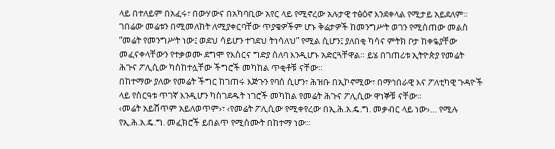ላይ በተለይም በአፈሩ፣ በውሃውና በአካባቢው አየር ላይ የሚኖረው አሉታዊ ተፅዕኖ እንደቀላል የሚታይ አይደለም። ገበሬው መሬቱን በሚመለከት ለሚያቀርባቸው ጥያቄዎችም ሆኑ ቅሬታዎች ከመንግሥት ወገን የሚሰጠው መልስ “መሬት የመንግሥት ነው፤ ወደህ ሳይሆን ተገደህ ትነሳለህ” የሚል ሲሆን፤ ያለበቂ ካሳና ምትክ ቦታ ከቀዬያቸው መፈናቀላቸውን የተቃወሙ ደግሞ የእስርና ግድያ ሰለባ እንዲሆኑ አድርጓቸዋል። ይሄ በገጠሪቱ ኢትዮጵያ የመሬት ሕጉና ፖሊሲው ካስከተሏቸው ችግሮች መካከል ጥቂቶቹ ናቸው።
በከተማው ያለው የመሬት ችግር ከገጠሩ እጅጉን የባሰ ሲሆን፣ ሕዝቡ በኢኮኖሚው፣ በማኅበራዊ እና ፖለቲካዊ ጉዳዮች ላይ የስርዓቱ ጥገኛ እንዲሆን ካስገደዱት ነገሮች መካከል የመሬት ሕጉና ፖሊሲው ዋነኞቹ ናቸው።
‹መሬት አይሸጥም አይለወጥም›፣ ‹የመሬት ፖሊሲው የሚቀየረው በኢ.ሕ.አ.ዴ.ግ. መቃብር ላይ ነው›… የሚሉ የኢ.ሕ.አ.ዴ.ግ. መፈክሮች ይበልጥ የሚሰሙት በከተማ ነው።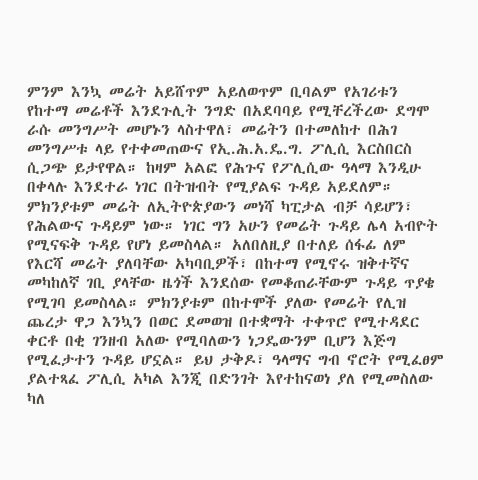ምንም እንኳ መሬት አይሸጥም አይለወጥም ቢባልም የአገሪቱን የከተማ መሬቶች እንደጉሊት ንግድ በአደባባይ የሚቸረችረው ደግሞ ራሱ መንግሥት መሆኑን ላስተዋለ፣ መሬትን በተመለከተ በሕገ መንግሥቱ ላይ የተቀመጠውና የኢ.ሕ.አ.ዴ.ግ. ፖሊሲ እርስበርስ ሲጋጭ ይታየዋል። ከዛም አልፎ የሕጉና የፖሊሲው ዓላማ እንዲሁ በቀላሉ እንደተራ ነገር በትዝብት የሚያልፍ ጉዳይ አይደለም። ምክንያቱም መሬት ለኢትዮጵያውን መነሻ ካፒታል ብቻ ሳይሆን፣ የሕልውና ጉዳይም ነው። ነገር ግን አሁን የመሬት ጉዳይ ሌላ አብዮት የሚናፍቅ ጉዳይ የሆነ ይመስላል። አለበለዚያ በተለይ ሰፋፊ ለም የእርሻ መሬት ያለባቸው አካባቢዎች፣ በከተማ የሚኖሩ ዝቅተኛና መካከለኛ ገቢ ያላቸው ዜጎች እንደሰው የመቆጠራቸውም ጉዳይ ጥያቄ የሚገባ ይመስላል። ምክንያቱም በከተሞች ያለው የመሬት የሊዝ ጨረታ ዋጋ እንኳን በወር ደመወዝ በተቋማት ተቀጥሮ የሚተዳደር ቀርቶ በቂ ገንዘብ አለው የሚባለውን ነጋዴውንም ቢሆን እጅግ የሚፈታተን ጉዳይ ሆኗል። ይህ ታቅዶ፣ ዓላማና ግብ ኖሮት የሚፈፀም ያልተጻፈ ፖሊሲ አካል እንጂ በድንገት እየተከናወነ ያለ የሚመስለው ካለ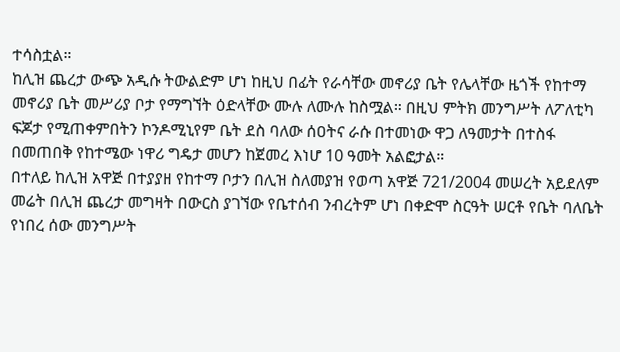ተሳስቷል።
ከሊዝ ጨረታ ውጭ አዲሱ ትውልድም ሆነ ከዚህ በፊት የራሳቸው መኖሪያ ቤት የሌላቸው ዜጎች የከተማ መኖሪያ ቤት መሥሪያ ቦታ የማግኘት ዕድላቸው ሙሉ ለሙሉ ከስሟል። በዚህ ምትክ መንግሥት ለፖለቲካ ፍጆታ የሚጠቀምበትን ኮንዶሚኒየም ቤት ደስ ባለው ሰዐትና ራሱ በተመነው ዋጋ ለዓመታት በተስፋ በመጠበቅ የከተሜው ነዋሪ ግዴታ መሆን ከጀመረ እነሆ 10 ዓመት አልፎታል።
በተለይ ከሊዝ አዋጅ በተያያዘ የከተማ ቦታን በሊዝ ስለመያዝ የወጣ አዋጅ 721/2004 መሠረት አይደለም መሬት በሊዝ ጨረታ መግዛት በውርስ ያገኘው የቤተሰብ ንብረትም ሆነ በቀድሞ ስርዓት ሠርቶ የቤት ባለቤት የነበረ ሰው መንግሥት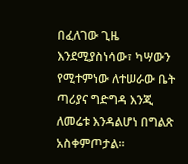በፈለገው ጊዜ እንደሚያስነሳው፣ ካሣውን የሚተምነው ለተሠራው ቤት ጣሪያና ግድግዳ እንጂ ለመሬቱ እንዳልሆነ በግልጽ አስቀምጦታል።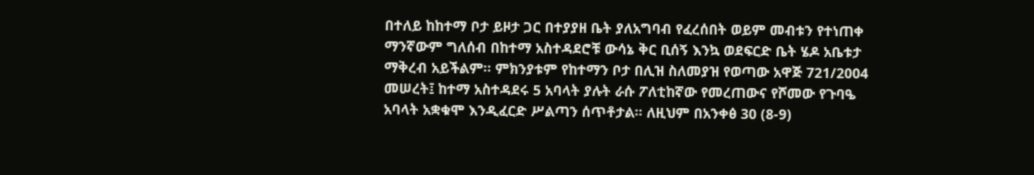በተለይ ከከተማ ቦታ ይዞታ ጋር በተያያዘ ቤት ያለአግባብ የፈረሰበት ወይም መብቱን የተነጠቀ ማንኛውም ግለሰብ በከተማ አስተዳደሮቹ ውሳኔ ቅር ቢሰኝ እንኳ ወደፍርድ ቤት ሄዶ አቤቱታ ማቅረብ አይችልም። ምክንያቱም የከተማን ቦታ በሊዝ ስለመያዝ የወጣው አዋጅ 721/2004 መሠረት፤ ከተማ አስተዳደሩ 5 አባላት ያሉት ራሱ ፖለቲከኛው የመረጠውና የሾመው የጉባዔ አባላት አቋቁሞ እንዲፈርድ ሥልጣን ሰጥቶታል። ለዚህም በአንቀፅ 30 (8-9)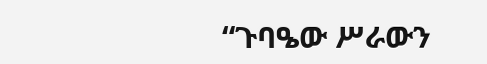“ጉባዔው ሥራውን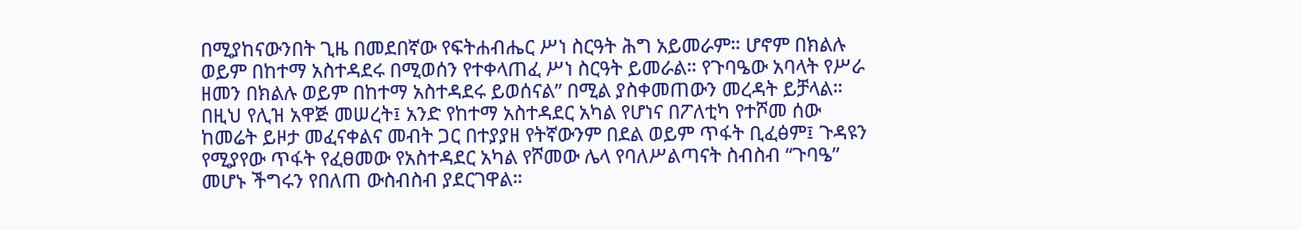በሚያከናውንበት ጊዜ በመደበኛው የፍትሐብሔር ሥነ ስርዓት ሕግ አይመራም። ሆኖም በክልሉ ወይም በከተማ አስተዳደሩ በሚወሰን የተቀላጠፈ ሥነ ስርዓት ይመራል። የጉባዔው አባላት የሥራ ዘመን በክልሉ ወይም በከተማ አስተዳደሩ ይወሰናል” በሚል ያስቀመጠውን መረዳት ይቻላል።
በዚህ የሊዝ አዋጅ መሠረት፤ አንድ የከተማ አስተዳደር አካል የሆነና በፖለቲካ የተሾመ ሰው ከመሬት ይዞታ መፈናቀልና መብት ጋር በተያያዘ የትኛውንም በደል ወይም ጥፋት ቢፈፅም፤ ጉዳዩን የሚያየው ጥፋት የፈፀመው የአስተዳደር አካል የሾመው ሌላ የባለሥልጣናት ስብስብ “ጉባዔ” መሆኑ ችግሩን የበለጠ ውስብስብ ያደርገዋል።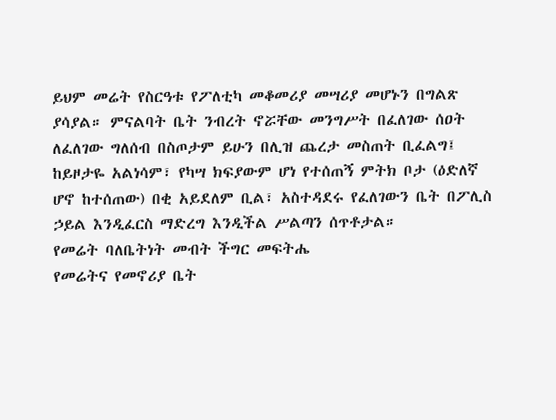ይህም መሬት የስርዓቱ የፖለቲካ መቆመሪያ መሣሪያ መሆኑን በግልጽ ያሳያል። ምናልባት ቤት ንብረት ኖሯቸው መንግሥት በፈለገው ሰዐት ለፈለገው ግለሰብ በስጦታም ይሁን በሊዝ ጨረታ መስጠት ቢፈልግ፤ ከይዞታዬ አልነሳም፣ የካሣ ክፍያውም ሆነ የተሰጠኝ ምትክ ቦታ (ዕድለኛ ሆኖ ከተሰጠው) በቂ አይደለም ቢል፣ አስተዳደሩ የፈለገውን ቤት በፖሊስ ኃይል እንዲፈርስ ማድረግ እንዲችል ሥልጣን ሰጥቶታል።
የመሬት ባለቤትነት መብት ችግር መፍትሔ
የመሬትና የመኖሪያ ቤት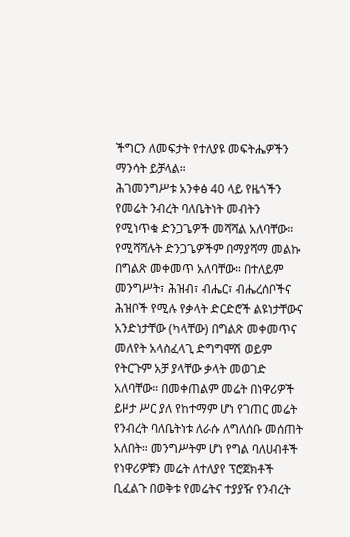ችግርን ለመፍታት የተለያዩ መፍትሔዎችን ማንሳት ይቻላል።
ሕገመንግሥቱ አንቀፅ 40 ላይ የዜጎችን የመሬት ንብረት ባለቤትነት መብትን የሚነጥቁ ድንጋጌዎች መሻሻል አለባቸው። የሚሻሻሉት ድንጋጌዎችም በማያሻማ መልኩ በግልጽ መቀመጥ አለባቸው። በተለይም መንግሥት፣ ሕዝብ፣ ብሔር፣ ብሔረሰቦችና ሕዝቦች የሚሉ የቃላት ድርድሮች ልዩነታቸውና አንድነታቸው (ካላቸው) በግልጽ መቀመጥና መለየት አላስፈላጊ ድግግሞሽ ወይም የትርጉም አቻ ያላቸው ቃላት መወገድ አለባቸው። በመቀጠልም መሬት በነዋሪዎች ይዞታ ሥር ያለ የከተማም ሆነ የገጠር መሬት የንብረት ባለቤትነቱ ለራሱ ለግለሰቡ መሰጠት አለበት። መንግሥትም ሆነ የግል ባለሀብቶች የነዋሪዎቹን መሬት ለተለያየ ፕሮጀክቶች ቢፈልጉ በወቅቱ የመሬትና ተያያዥ የንብረት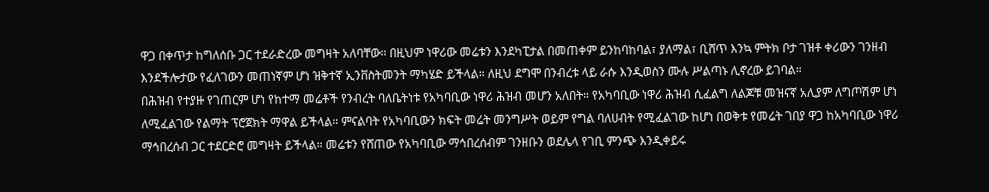ዋጋ በቀጥታ ከግለሰቡ ጋር ተደራድረው መግዛት አለባቸው። በዚህም ነዋሪው መሬቱን እንደካፒታል በመጠቀም ይንከባከባል፣ ያለማል፣ ቢሸጥ እንኳ ምትክ ቦታ ገዝቶ ቀሪውን ገንዘብ እንደችሎታው የፈለገውን መጠነኛም ሆነ ዝቅተኛ ኢንቨስትመንት ማካሄድ ይችላል። ለዚህ ደግሞ በንብረቱ ላይ ራሱ እንዲወስን ሙሉ ሥልጣኑ ሊኖረው ይገባል።
በሕዝብ የተያዙ የገጠርም ሆነ የከተማ መሬቶች የንብረት ባለቤትነቱ የአካባቢው ነዋሪ ሕዝብ መሆን አለበት። የአካባቢው ነዋሪ ሕዝብ ሲፈልግ ለልጆቹ መዝናኛ አሊያም ለግጦሽም ሆነ ለሚፈልገው የልማት ፕሮጀክት ማዋል ይችላል። ምናልባት የአካባቢውን ክፍት መሬት መንግሥት ወይም የግል ባለሀብት የሚፈልገው ከሆነ በወቅቱ የመሬት ገበያ ዋጋ ከአካባቢው ነዋሪ ማኅበረሰብ ጋር ተደርድሮ መግዛት ይችላል። መሬቱን የሸጠው የአካባቢው ማኅበረሰብም ገንዘቡን ወደሌላ የገቢ ምንጭ እንዲቀይሩ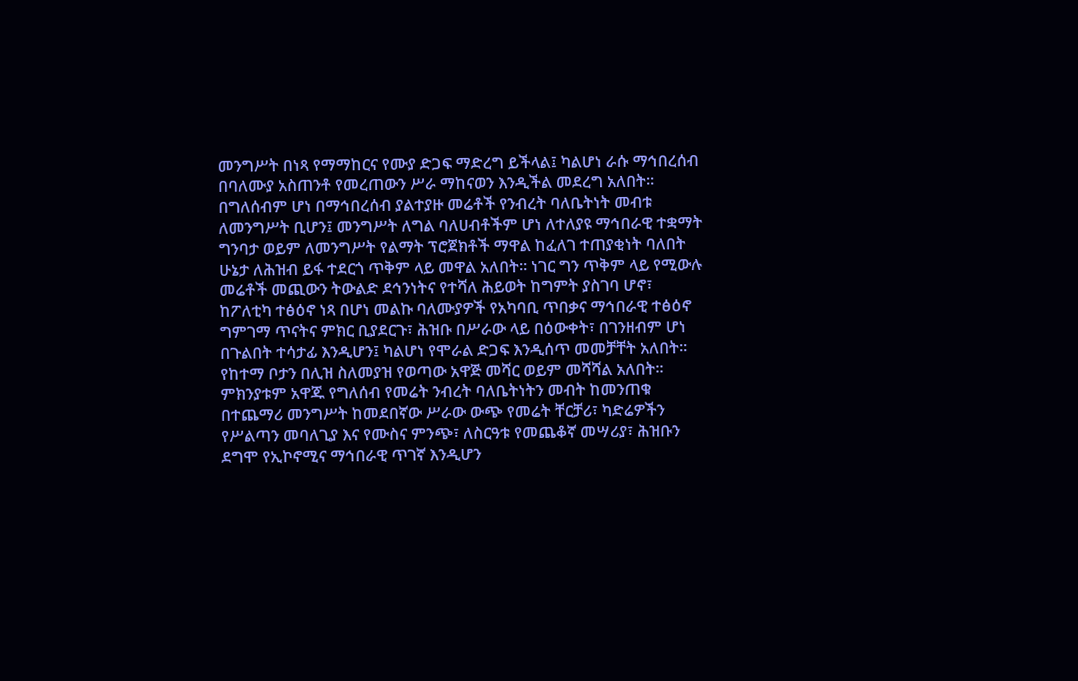መንግሥት በነጻ የማማከርና የሙያ ድጋፍ ማድረግ ይችላል፤ ካልሆነ ራሱ ማኅበረሰብ በባለሙያ አስጠንቶ የመረጠውን ሥራ ማከናወን እንዲችል መደረግ አለበት።
በግለሰብም ሆነ በማኅበረሰብ ያልተያዙ መሬቶች የንብረት ባለቤትነት መብቱ ለመንግሥት ቢሆን፤ መንግሥት ለግል ባለሀብቶችም ሆነ ለተለያዩ ማኅበራዊ ተቋማት ግንባታ ወይም ለመንግሥት የልማት ፕሮጀክቶች ማዋል ከፈለገ ተጠያቂነት ባለበት ሁኔታ ለሕዝብ ይፋ ተደርጎ ጥቅም ላይ መዋል አለበት። ነገር ግን ጥቅም ላይ የሚውሉ መሬቶች መጪውን ትውልድ ደኅንነትና የተሻለ ሕይወት ከግምት ያስገባ ሆኖ፣ ከፖለቲካ ተፅዕኖ ነጻ በሆነ መልኩ ባለሙያዎች የአካባቢ ጥበቃና ማኅበራዊ ተፅዕኖ ግምገማ ጥናትና ምክር ቢያደርጉ፣ ሕዝቡ በሥራው ላይ በዕውቀት፣ በገንዘብም ሆነ በጉልበት ተሳታፊ እንዲሆን፤ ካልሆነ የሞራል ድጋፍ እንዲሰጥ መመቻቸት አለበት።
የከተማ ቦታን በሊዝ ስለመያዝ የወጣው አዋጅ መሻር ወይም መሻሻል አለበት። ምክንያቱም አዋጁ የግለሰብ የመሬት ንብረት ባለቤትነትን መብት ከመንጠቁ በተጨማሪ መንግሥት ከመደበኛው ሥራው ውጭ የመሬት ቸርቻሪ፣ ካድሬዎችን የሥልጣን መባለጊያ እና የሙስና ምንጭ፣ ለስርዓቱ የመጨቆኛ መሣሪያ፣ ሕዝቡን ደግሞ የኢኮኖሚና ማኅበራዊ ጥገኛ እንዲሆን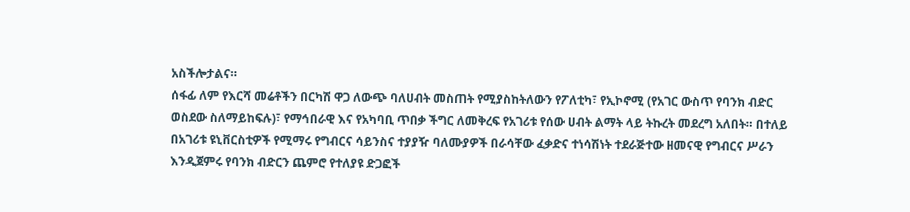አስችሎታልና።
ሰፋፊ ለም የእርሻ መሬቶችን በርካሽ ዋጋ ለውጭ ባለሀብት መስጠት የሚያስከትለውን የፖለቲካ፣ የኢኮኖሚ (የአገር ውስጥ የባንክ ብድር ወስደው ስለማይከፍሉ)፣ የማኅበራዊ እና የአካባቢ ጥበቃ ችግር ለመቅረፍ የአገሪቱ የሰው ሀብት ልማት ላይ ትኩረት መደረግ አለበት። በተለይ በአገሪቱ ዩኒቨርስቲዎች የሚማሩ የግብርና ሳይንስና ተያያዥ ባለሙያዎች በራሳቸው ፈቃድና ተነሳሽነት ተደራጅተው ዘመናዊ የግብርና ሥራን እንዲጀምሩ የባንክ ብድርን ጨምሮ የተለያዩ ድጋፎች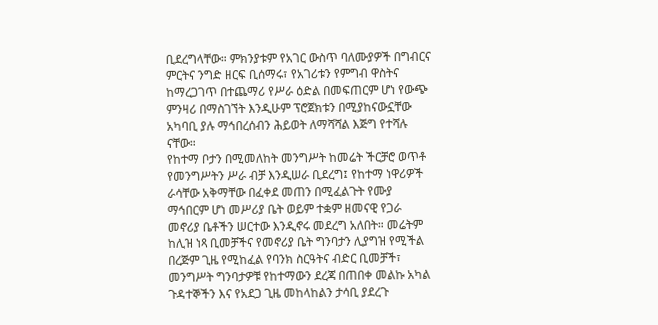ቢደረግላቸው። ምክንያቱም የአገር ውስጥ ባለሙያዎች በግብርና ምርትና ንግድ ዘርፍ ቢሰማሩ፣ የአገሪቱን የምግብ ዋስትና ከማረጋገጥ በተጨማሪ የሥራ ዕድል በመፍጠርም ሆነ የውጭ ምንዛሪ በማስገኘት እንዲሁም ፕሮጀክቱን በሚያከናውኗቸው አካባቢ ያሉ ማኅበረሰብን ሕይወት ለማሻሻል እጅግ የተሻሉ ናቸው።
የከተማ ቦታን በሚመለከት መንግሥት ከመሬት ችርቻሮ ወጥቶ የመንግሥትን ሥራ ብቻ እንዲሠራ ቢደረግ፤ የከተማ ነዋሪዎች ራሳቸው አቅማቸው በፈቀደ መጠን በሚፈልጉት የሙያ ማኅበርም ሆነ መሥሪያ ቤት ወይም ተቋም ዘመናዊ የጋራ መኖሪያ ቤቶችን ሠርተው እንዲኖሩ መደረግ አለበት። መሬትም ከሊዝ ነጻ ቢመቻችና የመኖሪያ ቤት ግንባታን ሊያግዝ የሚችል በረጅም ጊዜ የሚከፈል የባንክ ስርዓትና ብድር ቢመቻች፣ መንግሥት ግንባታዎቹ የከተማውን ደረጃ በጠበቀ መልኩ አካል ጉዳተኞችን እና የአደጋ ጊዜ መከላከልን ታሳቢ ያደረጉ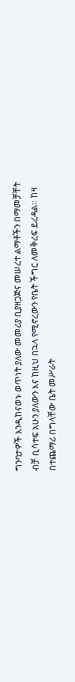ግንባታዎች እንዲከናወኑ ወጥነት ያለው መመሪያ ቢያዘጋጅና መሠረተ ልማቶችን በማመቻቸት ብቻ ቢሳተፍ አሁን ያለውን እና ከዚህ በኋላ የሚኖረውን የቤት ችግር ለመቅረፍ ይረዳል። ከዛ በተጨማሪ በግላቸው ቤት መሥራት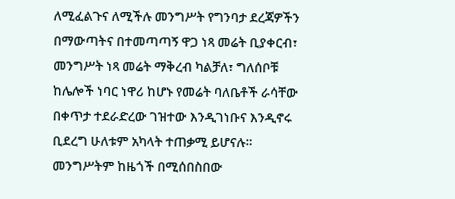ለሚፈልጉና ለሚችሉ መንግሥት የግንባታ ደረጃዎችን በማውጣትና በተመጣጣኝ ዋጋ ነጻ መሬት ቢያቀርብ፣ መንግሥት ነጻ መሬት ማቅረብ ካልቻለ፣ ግለሰቦቹ ከሌሎች ነባር ነዋሪ ከሆኑ የመሬት ባለቤቶች ራሳቸው በቀጥታ ተደራድረው ገዝተው እንዲገነቡና እንዲኖሩ ቢደረግ ሁለቱም አካላት ተጠቃሚ ይሆናሉ።
መንግሥትም ከዜጎች በሚሰበስበው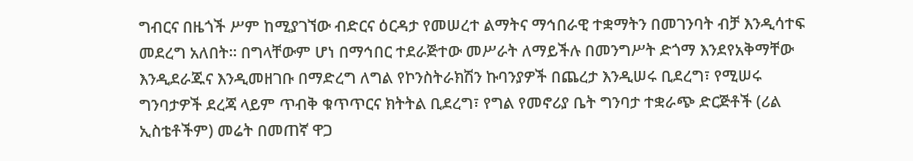ግብርና በዜጎች ሥም ከሚያገኘው ብድርና ዕርዳታ የመሠረተ ልማትና ማኅበራዊ ተቋማትን በመገንባት ብቻ እንዲሳተፍ መደረግ አለበት። በግላቸውም ሆነ በማኅበር ተደራጅተው መሥራት ለማይችሉ በመንግሥት ድጎማ እንደየአቅማቸው እንዲደራጁና እንዲመዘገቡ በማድረግ ለግል የኮንስትራክሽን ኩባንያዎች በጨረታ እንዲሠሩ ቢደረግ፣ የሚሠሩ ግንባታዎች ደረጃ ላይም ጥብቅ ቁጥጥርና ክትትል ቢደረግ፣ የግል የመኖሪያ ቤት ግንባታ ተቋራጭ ድርጅቶች (ሪል ኢስቴቶችም) መሬት በመጠኛ ዋጋ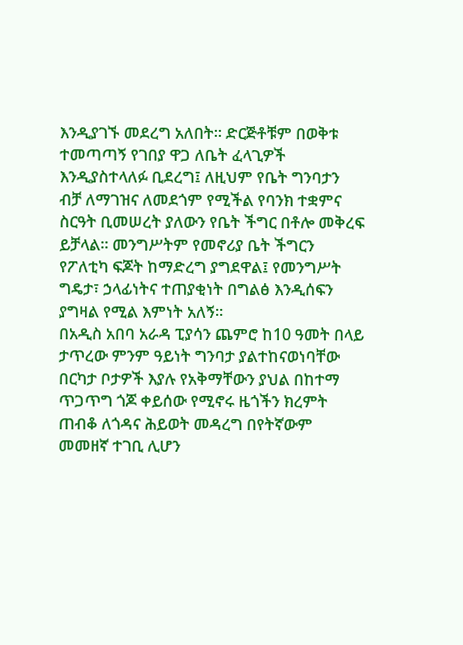እንዲያገኙ መደረግ አለበት። ድርጅቶቹም በወቅቱ ተመጣጣኝ የገበያ ዋጋ ለቤት ፈላጊዎች እንዲያስተላለፉ ቢደረግ፤ ለዚህም የቤት ግንባታን ብቻ ለማገዝና ለመደጎም የሚችል የባንክ ተቋምና ስርዓት ቢመሠረት ያለውን የቤት ችግር በቶሎ መቅረፍ ይቻላል። መንግሥትም የመኖሪያ ቤት ችግርን የፖለቲካ ፍጆት ከማድረግ ያግደዋል፤ የመንግሥት ግዴታ፣ ኃላፊነትና ተጠያቂነት በግልፅ እንዲሰፍን ያግዛል የሚል እምነት አለኝ።
በአዲስ አበባ አራዳ ፒያሳን ጨምሮ ከ10 ዓመት በላይ ታጥረው ምንም ዓይነት ግንባታ ያልተከናወነባቸው በርካታ ቦታዎች እያሉ የአቅማቸውን ያህል በከተማ ጥጋጥግ ጎጆ ቀይሰው የሚኖሩ ዜጎችን ክረምት ጠብቆ ለጎዳና ሕይወት መዳረግ በየትኛውም መመዘኛ ተገቢ ሊሆን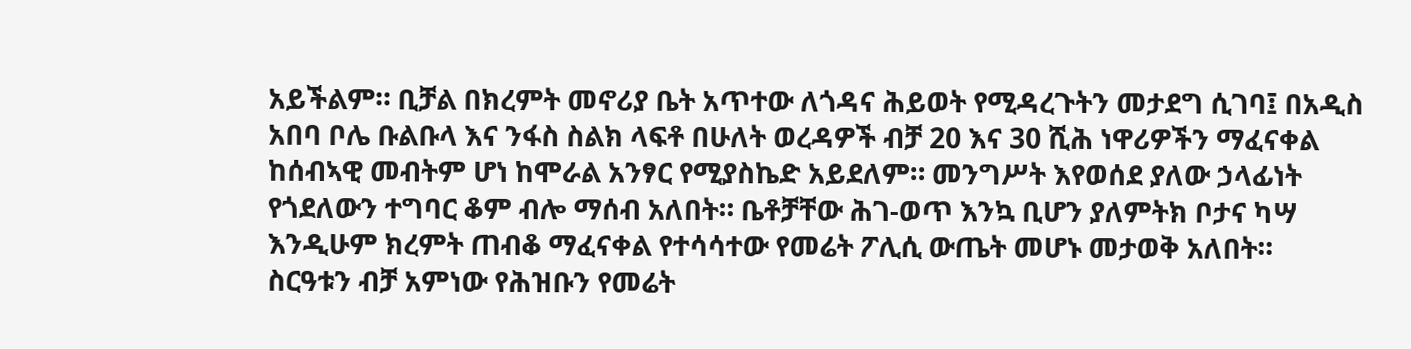አይችልም። ቢቻል በክረምት መኖሪያ ቤት አጥተው ለጎዳና ሕይወት የሚዳረጉትን መታደግ ሲገባ፤ በአዲስ አበባ ቦሌ ቡልቡላ እና ንፋስ ስልክ ላፍቶ በሁለት ወረዳዎች ብቻ 20 እና 30 ሺሕ ነዋሪዎችን ማፈናቀል ከሰብኣዊ መብትም ሆነ ከሞራል አንፃር የሚያስኬድ አይደለም። መንግሥት እየወሰደ ያለው ኃላፊነት የጎደለውን ተግባር ቆም ብሎ ማሰብ አለበት። ቤቶቻቸው ሕገ-ወጥ እንኳ ቢሆን ያለምትክ ቦታና ካሣ እንዲሁም ክረምት ጠብቆ ማፈናቀል የተሳሳተው የመሬት ፖሊሲ ውጤት መሆኑ መታወቅ አለበት።
ስርዓቱን ብቻ አምነው የሕዝቡን የመሬት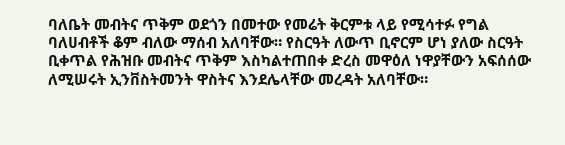ባለቤት መብትና ጥቅም ወደጎን በመተው የመሬት ቅርምቱ ላይ የሚሳተፉ የግል ባለሀብቶች ቆም ብለው ማሰብ አለባቸው። የስርዓት ለውጥ ቢኖርም ሆነ ያለው ስርዓት ቢቀጥል የሕዝቡ መብትና ጥቅም እስካልተጠበቀ ድረስ መዋዕለ ነዋያቸውን አፍሰሰው ለሚሠሩት ኢንቨስትመንት ዋስትና እንደሌላቸው መረዳት አለባቸው።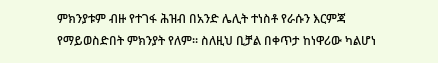ምክንያቱም ብዙ የተገፋ ሕዝብ በአንድ ሌሊት ተነስቶ የራሱን እርምጃ የማይወስድበት ምክንያት የለም። ስለዚህ ቢቻል በቀጥታ ከነዋሪው ካልሆነ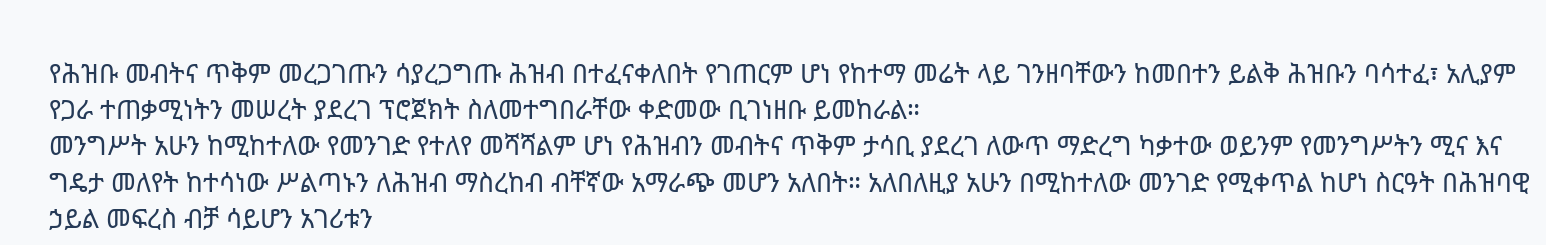የሕዝቡ መብትና ጥቅም መረጋገጡን ሳያረጋግጡ ሕዝብ በተፈናቀለበት የገጠርም ሆነ የከተማ መሬት ላይ ገንዘባቸውን ከመበተን ይልቅ ሕዝቡን ባሳተፈ፣ አሊያም የጋራ ተጠቃሚነትን መሠረት ያደረገ ፕሮጀክት ስለመተግበራቸው ቀድመው ቢገነዘቡ ይመከራል።
መንግሥት አሁን ከሚከተለው የመንገድ የተለየ መሻሻልም ሆነ የሕዝብን መብትና ጥቅም ታሳቢ ያደረገ ለውጥ ማድረግ ካቃተው ወይንም የመንግሥትን ሚና እና ግዴታ መለየት ከተሳነው ሥልጣኑን ለሕዝብ ማስረከብ ብቸኛው አማራጭ መሆን አለበት። አለበለዚያ አሁን በሚከተለው መንገድ የሚቀጥል ከሆነ ስርዓት በሕዝባዊ ኃይል መፍረስ ብቻ ሳይሆን አገሪቱን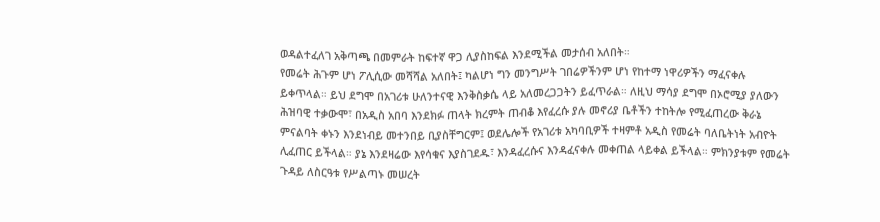ወዳልተፈለገ አቅጣጫ በመምራት ከፍተኛ ዋጋ ሊያስከፍል እንደሚችል መታሰብ አለበት።
የመሬት ሕጉም ሆነ ፖሊሲው መሻሻል አለበት፤ ካልሆነ ግን መንግሥት ገበሬዎችንም ሆነ የከተማ ነዋሪዎችን ማፈናቀሉ ይቀጥላል። ይህ ደግሞ በአገሪቱ ሁለንተናዊ እንቅስቃሴ ላይ አለመረጋጋትን ይፈጥራል። ለዚህ ማሳያ ደግሞ በኦሮሚያ ያለውን ሕዝባዊ ተቃውሞ፣ በአዲስ አበባ እንደክፉ ጠላት ክረምት ጠብቆ እየፈረሱ ያሉ መኖሪያ ቤቶችን ተከትሎ የሚፈጠረው ቅራኔ ምናልባት ቀኑን እንደነብይ መተንበይ ቢያስቸግርም፤ ወደሌሎች የአገሪቱ አካባቢዎች ተዛምቶ አዲስ የመሬት ባለቤትነት አብዮት ሊፈጠር ይችላል። ያኔ እንደዛሬው እየሳቁና እያስገደዱ፣ እንዳፈረሱና እንዳፈናቀሉ መቀጠል ላይቀል ይችላል። ምክንያቱም የመሬት ጉዳይ ለስርዓቱ የሥልጣኑ መሠረት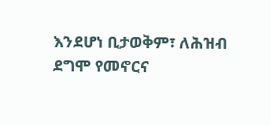እንደሆነ ቢታወቅም፣ ለሕዝብ ደግሞ የመኖርና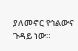ያለመኖር የኅልውና ጉዳይ ነው።